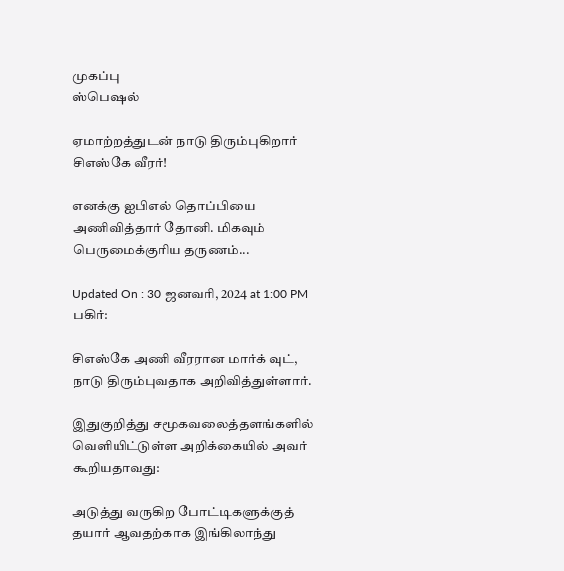முகப்பு
ஸ்பெஷல்

ஏமாற்றத்துடன் நாடு திரும்புகிறார் சிஎஸ்கே வீரர்!

எனக்கு ஐபிஎல் தொப்பியை அணிவித்தார் தோனி. மிகவும் பெருமைக்குரிய தருணம்...

Updated On : 30 ஜனவரி, 2024 at 1:00 PM
பகிர்:

சிஎஸ்கே அணி வீரரான மார்க் வுட், நாடு திரும்புவதாக அறிவித்துள்ளார்.

இதுகுறித்து சமூகவலைத்தளங்களில் வெளியிட்டுள்ள அறிக்கையில் அவர் கூறியதாவது:

அடுத்து வருகிற போட்டிகளுக்குத் தயார் ஆவதற்காக இங்கிலாந்து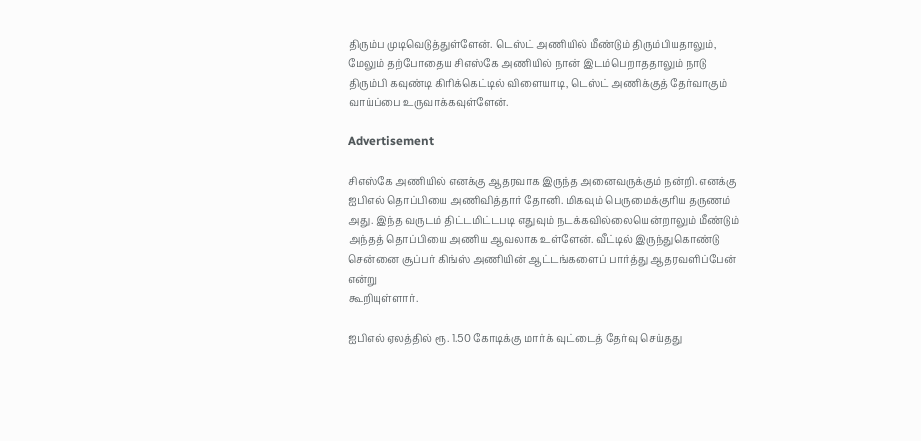திரும்ப முடிவெடுத்துள்ளேன். டெஸ்ட் அணியில் மீண்டும் திரும்பியதாலும், மேலும் தற்போதைய சிஎஸ்கே அணியில் நான் இடம்பெறாததாலும் நாடு திரும்பி கவுண்டி கிரிக்கெட்டில் விளையாடி, டெஸ்ட் அணிக்குத் தேர்வாகும் வாய்ப்பை உருவாக்கவுள்ளேன்.

Advertisement

சிஎஸ்கே அணியில் எனக்கு ஆதரவாக இருந்த அனைவருக்கும் நன்றி. எனக்கு ஐபிஎல் தொப்பியை அணிவித்தார் தோனி. மிகவும் பெருமைக்குரிய தருணம் அது. இந்த வருடம் திட்டமிட்டபடி எதுவும் நடக்கவில்லையென்றாலும் மீண்டும் அந்தத் தொப்பியை அணிய ஆவலாக உள்ளேன். வீட்டில் இருந்துகொண்டு சென்னை சூப்பர் கிங்ஸ் அணியின் ஆட்டங்களைப் பார்த்து ஆதரவளிப்பேன் என்று
கூறியுள்ளார்.

ஐபிஎல் ஏலத்தில் ரூ. 1.50 கோடிக்கு மார்க் வுட்டைத் தேர்வு செய்தது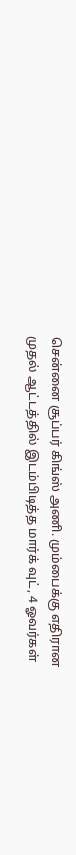சென்னை சூப்பர் கிங்ஸ் அணி. மும்பைக்கு எதிரான முதல் ஆட்டத்தில் இடம்பிடித்த மார்க் வுட், 4 ஓவர்கள்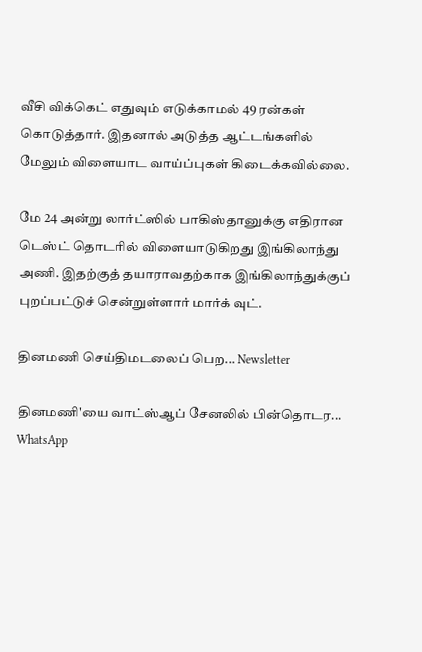வீசி விக்கெட் எதுவும் எடுக்காமல் 49 ரன்கள் கொடுத்தார். இதனால் அடுத்த ஆட்டங்களில் மேலும் விளையாட வாய்ப்புகள் கிடைக்கவில்லை.

மே 24 அன்று லார்ட்ஸில் பாகிஸ்தானுக்கு எதிரான டெஸ்ட் தொடரில் விளையாடுகிறது இங்கிலாந்து அணி. இதற்குத் தயாராவதற்காக இங்கிலாந்துக்குப் புறப்பட்டுச் சென்றுள்ளார் மார்க் வுட்.

தினமணி செய்திமடலைப் பெற... Newsletter

தினமணி'யை வாட்ஸ்ஆப் சேனலில் பின்தொடர... WhatsApp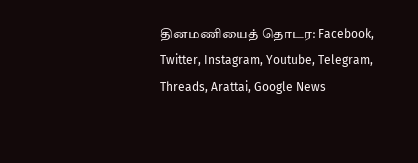தினமணியைத் தொடர: Facebook, Twitter, Instagram, Youtube, Telegram, Threads, Arattai, Google News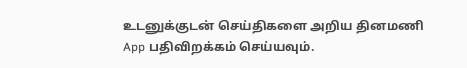உடனுக்குடன் செய்திகளை அறிய தினமணி App பதிவிறக்கம் செய்யவும்.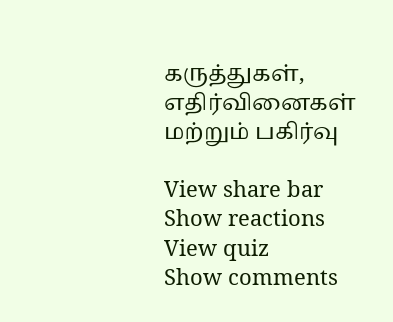கருத்துகள், எதிர்வினைகள் மற்றும் பகிர்வு

View share bar
Show reactions
View quiz
Show comments